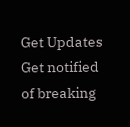Get Updates
Get notified of breaking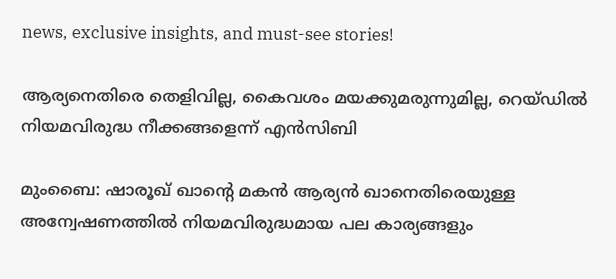news, exclusive insights, and must-see stories!

ആര്യനെതിരെ തെളിവില്ല, കൈവശം മയക്കുമരുന്നുമില്ല, റെയ്ഡില്‍ നിയമവിരുദ്ധ നീക്കങ്ങളെന്ന് എന്‍സിബി

മുംബൈ: ഷാരൂഖ് ഖാന്റെ മകന്‍ ആര്യന്‍ ഖാനെതിരെയുള്ള അന്വേഷണത്തില്‍ നിയമവിരുദ്ധമായ പല കാര്യങ്ങളും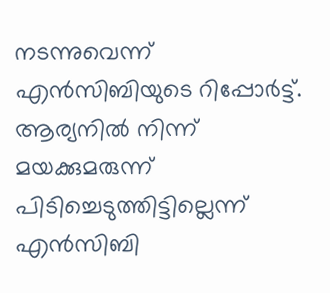നടന്നുവെന്ന് എന്‍സിബിയുടെ റിപ്പോര്‍ട്ട്. ആര്യനില്‍ നിന്ന് മയക്കുമരുന്ന് പിടിച്ചെടുത്തിട്ടില്ലെന്ന് എന്‍സിബി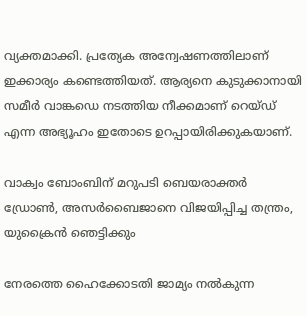വ്യക്തമാക്കി. പ്രത്യേക അന്വേഷണത്തിലാണ് ഇക്കാര്യം കണ്ടെത്തിയത്. ആര്യനെ കുടുക്കാനായി സമീര്‍ വാങ്കഡെ നടത്തിയ നീക്കമാണ് റെയ്ഡ് എന്ന അഭ്യൂഹം ഇതോടെ ഉറപ്പായിരിക്കുകയാണ്.

വാക്വം ബോംബിന് മറുപടി ബെയരാക്തര്‍ ഡ്രോണ്‍, അസര്‍ബൈജാനെ വിജയിപ്പിച്ച തന്ത്രം, യുക്രൈന്‍ ഞെട്ടിക്കും

നേരത്തെ ഹൈക്കോടതി ജാമ്യം നല്‍കുന്ന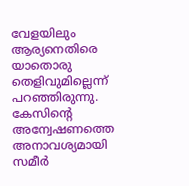വേളയിലും ആര്യനെതിരെ യാതൊരു തെളിവുമില്ലെന്ന് പറഞ്ഞിരുന്നു. കേസിന്റെ അന്വേഷണത്തെ അനാവശ്യമായി സമീര്‍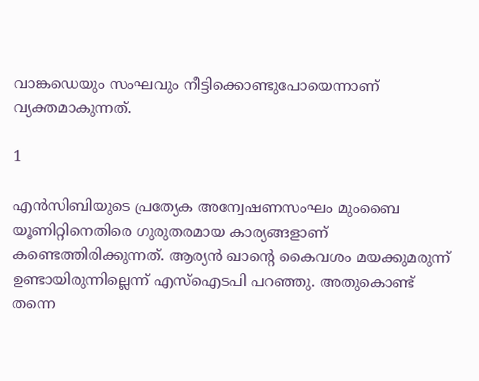വാങ്കഡെയും സംഘവും നീട്ടിക്കൊണ്ടുപോയെന്നാണ് വ്യക്തമാകുന്നത്.

1

എന്‍സിബിയുടെ പ്രത്യേക അന്വേഷണസംഘം മുംബൈ യൂണിറ്റിനെതിരെ ഗുരുതരമായ കാര്യങ്ങളാണ് കണ്ടെത്തിരിക്കുന്നത്. ആര്യന്‍ ഖാന്റെ കൈവശം മയക്കുമരുന്ന് ഉണ്ടായിരുന്നില്ലെന്ന് എസ്‌ഐടപി പറഞ്ഞു. അതുകൊണ്ട് തന്നെ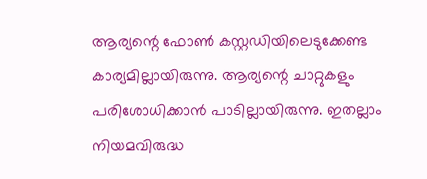ആര്യന്റെ ഫോണ്‍ കസ്റ്റഡിയിലെടുക്കേണ്ട കാര്യമില്ലായിരുന്നു. ആര്യന്റെ ചാറ്റുകളും പരിശോധിക്കാന്‍ പാടില്ലായിരുന്നു. ഇതല്ലാം നിയമവിരുദ്ധ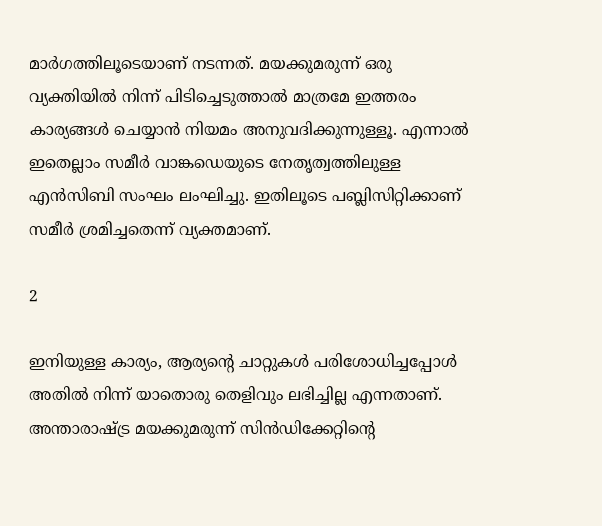മാര്‍ഗത്തിലൂടെയാണ് നടന്നത്. മയക്കുമരുന്ന് ഒരു വ്യക്തിയില്‍ നിന്ന് പിടിച്ചെടുത്താല്‍ മാത്രമേ ഇത്തരം കാര്യങ്ങള്‍ ചെയ്യാന്‍ നിയമം അനുവദിക്കുന്നുള്ളൂ. എന്നാല്‍ ഇതെല്ലാം സമീര്‍ വാങ്കഡെയുടെ നേതൃത്വത്തിലുള്ള എന്‍സിബി സംഘം ലംഘിച്ചു. ഇതിലൂടെ പബ്ലിസിറ്റിക്കാണ് സമീര്‍ ശ്രമിച്ചതെന്ന് വ്യക്തമാണ്.

2

ഇനിയുള്ള കാര്യം, ആര്യന്റെ ചാറ്റുകള്‍ പരിശോധിച്ചപ്പോള്‍ അതില്‍ നിന്ന് യാതൊരു തെളിവും ലഭിച്ചില്ല എന്നതാണ്. അന്താരാഷ്ട്ര മയക്കുമരുന്ന് സിന്‍ഡിക്കേറ്റിന്റെ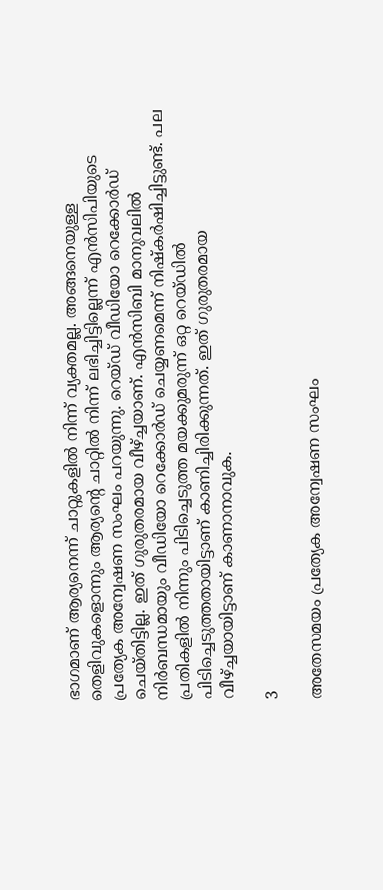ഭാഗമാണ് ആര്യനെന്ന് ചാറ്റുകളില്‍ നിന്ന് വ്യക്തമല്ല. അങ്ങനെയുള്ള തെളിവുകളൊന്നും ആര്യന്റെ ചാറ്റില്‍ നിന്ന് ലഭിച്ചിട്ടില്ലെന്ന് എന്‍സിപിയുടെ പ്രത്യേക അന്വേഷണ സംഘം പറയുന്നു. റെയ്ഡ് വീഡിയോ റെക്കോര്‍ഡ് ചെയ്തിട്ടില്ല. ഇത് ഗുരുതരമായ വീഴ്ച്ചയാണ്. എന്‍സിബി മാനുവലില്‍ നിര്‍ബന്ധമായും വീഡിയോ റെക്കോര്‍ഡ് ചെയ്യണമെന്ന് നിഷ്‌കര്‍ഷിച്ചിട്ടുണ്ട്. പല പ്രതികളില്‍ നിന്നും പിടിച്ചെടുത്ത മയക്കുമരുന്ന് ഒറ്റ റെയ്ഡില്‍ പിടിച്ചെടുത്തതായിട്ടാണ് കാണിച്ചിരിക്കുന്നത്. ഇത് ഗുരുതരമായ വീഴ്ച്ചയായിട്ടാണ് കാണാനാവുക.

3

അതേസമയം പ്രത്യേക അന്വേഷണ സംഘം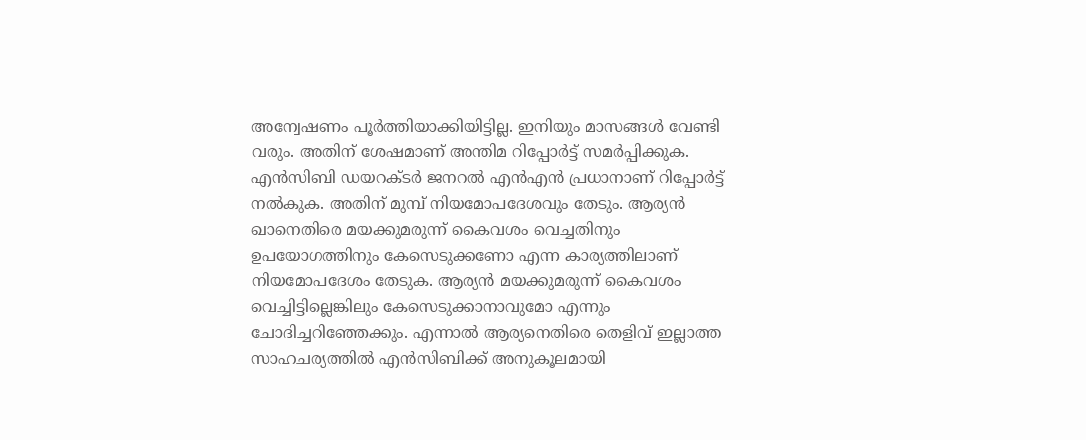അന്വേഷണം പൂര്‍ത്തിയാക്കിയിട്ടില്ല. ഇനിയും മാസങ്ങള്‍ വേണ്ടി വരും. അതിന് ശേഷമാണ് അന്തിമ റിപ്പോര്‍ട്ട് സമര്‍പ്പിക്കുക. എന്‍സിബി ഡയറക്ടര്‍ ജനറല്‍ എന്‍എന്‍ പ്രധാനാണ് റിപ്പോര്‍ട്ട് നല്‍കുക. അതിന് മുമ്പ് നിയമോപദേശവും തേടും. ആര്യന്‍ ഖാനെതിരെ മയക്കുമരുന്ന് കൈവശം വെച്ചതിനും ഉപയോഗത്തിനും കേസെടുക്കണോ എന്ന കാര്യത്തിലാണ് നിയമോപദേശം തേടുക. ആര്യന്‍ മയക്കുമരുന്ന് കൈവശം വെച്ചിട്ടില്ലെങ്കിലും കേസെടുക്കാനാവുമോ എന്നും ചോദിച്ചറിഞ്ഞേക്കും. എന്നാല്‍ ആര്യനെതിരെ തെളിവ് ഇല്ലാത്ത സാഹചര്യത്തില്‍ എന്‍സിബിക്ക് അനുകൂലമായി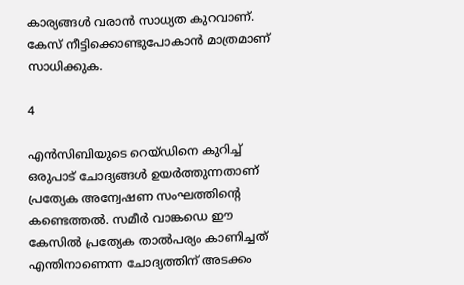കാര്യങ്ങള്‍ വരാന്‍ സാധ്യത കുറവാണ്. കേസ് നീട്ടിക്കൊണ്ടുപോകാന്‍ മാത്രമാണ് സാധിക്കുക.

4

എന്‍സിബിയുടെ റെയ്ഡിനെ കുറിച്ച് ഒരുപാട് ചോദ്യങ്ങള്‍ ഉയര്‍ത്തുന്നതാണ് പ്രത്യേക അന്വേഷണ സംഘത്തിന്റെ കണ്ടെത്തല്‍. സമീര്‍ വാങ്കഡെ ഈ കേസില്‍ പ്രത്യേക താല്‍പര്യം കാണിച്ചത് എന്തിനാണെന്ന ചോദ്യത്തിന് അടക്കം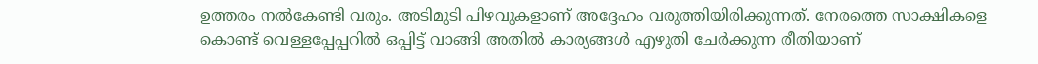ഉത്തരം നല്‍കേണ്ടി വരും. അടിമുടി പിഴവുകളാണ് അദ്ദേഹം വരുത്തിയിരിക്കുന്നത്. നേരത്തെ സാക്ഷികളെ കൊണ്ട് വെള്ളപ്പേപ്പറില്‍ ഒപ്പിട്ട് വാങ്ങി അതില്‍ കാര്യങ്ങള്‍ എഴുതി ചേര്‍ക്കുന്ന രീതിയാണ്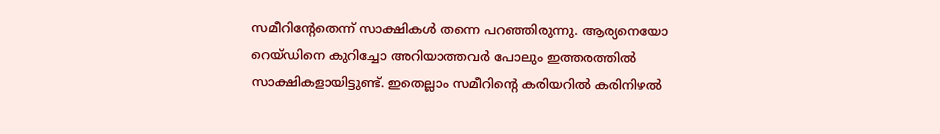സമീറിന്റേതെന്ന് സാക്ഷികള്‍ തന്നെ പറഞ്ഞിരുന്നു. ആര്യനെയോ റെയ്ഡിനെ കുറിച്ചോ അറിയാത്തവര്‍ പോലും ഇത്തരത്തില്‍ സാക്ഷികളായിട്ടുണ്ട്. ഇതെല്ലാം സമീറിന്റെ കരിയറില്‍ കരിനിഴല്‍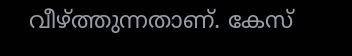വീഴ്ത്തുന്നതാണ്. കേസ്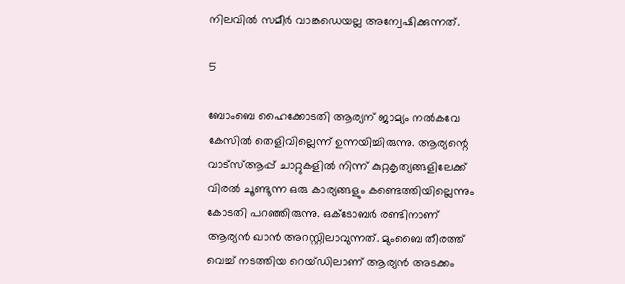നിലവില്‍ സമീര്‍ വാങ്കഡെയല്ല അന്വേഷിക്കുന്നത്.

5

ബോംബെ ഹൈക്കോടതി ആര്യന് ജാമ്യം നല്‍കവേ കേസില്‍ തെളിവില്ലെന്ന് ഉന്നയിച്ചിരുന്നു. ആര്യന്റെ വാട്‌സ്ആപ്പ് ചാറ്റുകളില്‍ നിന്ന് കുറ്റകൃത്യങ്ങളിലേക്ക് വിരല്‍ ചൂണ്ടുന്ന ഒരു കാര്യങ്ങളും കണ്ടെത്തിയില്ലെന്നും കോടതി പറഞ്ഞിരുന്നു. ഒക്ടോബര്‍ രണ്ടിനാണ് ആര്യന്‍ ഖാന്‍ അറസ്റ്റിലാവുന്നത്. മുംബൈ തീരത്ത് വെച്ച് നടത്തിയ റെയ്ഡിലാണ് ആര്യന്‍ അടക്കം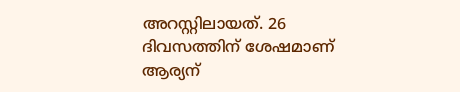അറസ്റ്റിലായത്. 26 ദിവസത്തിന് ശേഷമാണ് ആര്യന്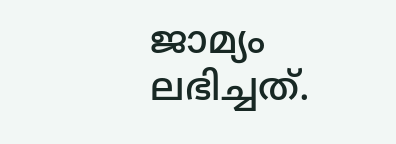ജാമ്യം ലഭിച്ചത്.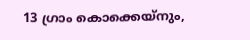13 ഗ്രാം കൊക്കെയ്‌നും,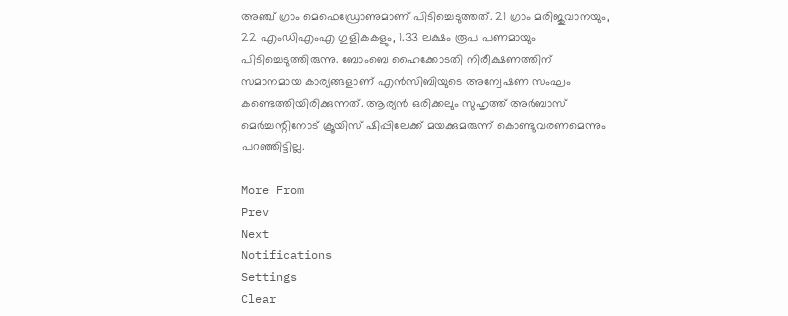അഞ്ച് ഗ്രാം മെഫെഡ്രോണുമാണ് പിടിച്ചെടുത്തത്. 21 ഗ്രാം മരിജുവാനയും, 22 എംഡിഎംഎ ഗുളികകളും, 1.33 ലക്ഷം രൂപ പണമായും പിടിച്ചെടുത്തിരുന്നു. ബോംബെ ഹൈക്കോടതി നിരീക്ഷണത്തിന് സമാനമായ കാര്യങ്ങളാണ് എന്‍സിബിയുടെ അന്വേഷണ സംഘം കണ്ടെത്തിയിരിക്കുന്നത്. ആര്യന്‍ ഒരിക്കലും സുഹൃത്ത് അര്‍ബാസ് മെര്‍ച്ചന്റിനോട് ക്രൂയിസ് ഷിപ്പിലേക്ക് മയക്കുമരുന്ന് കൊണ്ടുവരണമെന്നും പറഞ്ഞിട്ടില്ല.

More From
Prev
Next
Notifications
Settings
Clear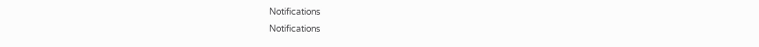Notifications
Notifications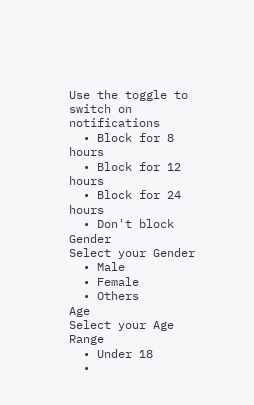Use the toggle to switch on notifications
  • Block for 8 hours
  • Block for 12 hours
  • Block for 24 hours
  • Don't block
Gender
Select your Gender
  • Male
  • Female
  • Others
Age
Select your Age Range
  • Under 18
  •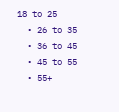18 to 25
  • 26 to 35
  • 36 to 45
  • 45 to 55
  • 55+